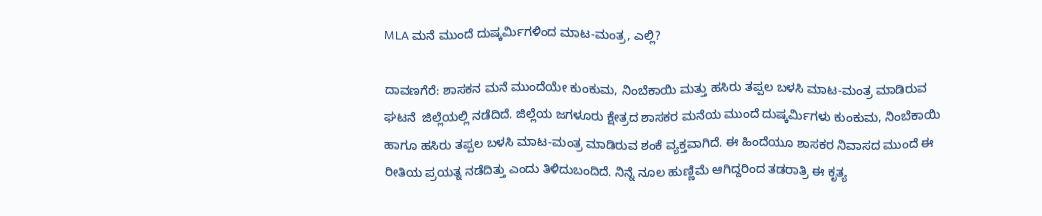MLA ಮನೆ ಮುಂದೆ ದುಷ್ಕರ್ಮಿಗಳಿಂದ ಮಾಟ-ಮಂತ್ರ, ಎಲ್ಲಿ?

ದಾವಣಗೆರೆ: ಶಾಸಕನ ಮನೆ ಮುಂದೆಯೇ ಕುಂಕುಮ, ನಿಂಬೆಕಾಯಿ ಮತ್ತು ಹಸಿರು ತಪ್ಪಲ ಬಳಸಿ ಮಾಟ-ಮಂತ್ರ ಮಾಡಿರುವ ಘಟನೆ  ಜಿಲ್ಲೆಯಲ್ಲಿ ನಡೆದಿದೆ. ಜಿಲ್ಲೆಯ ಜಗಳೂರು ಕ್ಷೇತ್ರದ ಶಾಸಕರ ಮನೆಯ ಮುಂದೆ ದುಷ್ಕರ್ಮಿಗಳು ಕುಂಕುಮ, ನಿಂಬೆಕಾಯಿ ಹಾಗೂ ಹಸಿರು ತಪ್ಪಲ ಬಳಸಿ ಮಾಟ-ಮಂತ್ರ ಮಾಡಿರುವ ಶಂಕೆ ವ್ಯಕ್ತವಾಗಿದೆ. ಈ ಹಿಂದೆಯೂ ಶಾಸಕರ ನಿವಾಸದ ಮುಂದೆ ಈ ರೀತಿಯ ಪ್ರಯತ್ನ ನಡೆದಿತ್ತು ಎಂದು ತಿಳಿದುಬಂದಿದೆ. ನಿನ್ನೆ ನೂಲ ಹುಣ್ಣಿಮೆ ಆಗಿದ್ದರಿಂದ ತಡರಾತ್ರಿ ಈ ಕೃತ್ಯ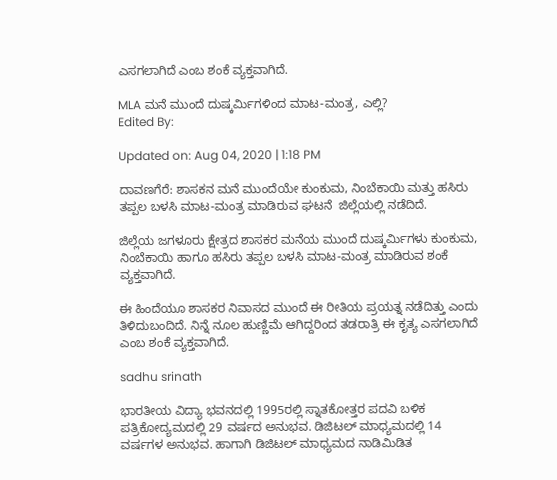ಎಸಗಲಾಗಿದೆ ಎಂಬ ಶಂಕೆ ವ್ಯಕ್ತವಾಗಿದೆ.

MLA ಮನೆ ಮುಂದೆ ದುಷ್ಕರ್ಮಿಗಳಿಂದ ಮಾಟ-ಮಂತ್ರ, ಎಲ್ಲಿ?
Edited By:

Updated on: Aug 04, 2020 | 1:18 PM

ದಾವಣಗೆರೆ: ಶಾಸಕನ ಮನೆ ಮುಂದೆಯೇ ಕುಂಕುಮ, ನಿಂಬೆಕಾಯಿ ಮತ್ತು ಹಸಿರು ತಪ್ಪಲ ಬಳಸಿ ಮಾಟ-ಮಂತ್ರ ಮಾಡಿರುವ ಘಟನೆ  ಜಿಲ್ಲೆಯಲ್ಲಿ ನಡೆದಿದೆ.

ಜಿಲ್ಲೆಯ ಜಗಳೂರು ಕ್ಷೇತ್ರದ ಶಾಸಕರ ಮನೆಯ ಮುಂದೆ ದುಷ್ಕರ್ಮಿಗಳು ಕುಂಕುಮ, ನಿಂಬೆಕಾಯಿ ಹಾಗೂ ಹಸಿರು ತಪ್ಪಲ ಬಳಸಿ ಮಾಟ-ಮಂತ್ರ ಮಾಡಿರುವ ಶಂಕೆ ವ್ಯಕ್ತವಾಗಿದೆ.

ಈ ಹಿಂದೆಯೂ ಶಾಸಕರ ನಿವಾಸದ ಮುಂದೆ ಈ ರೀತಿಯ ಪ್ರಯತ್ನ ನಡೆದಿತ್ತು ಎಂದು ತಿಳಿದುಬಂದಿದೆ. ನಿನ್ನೆ ನೂಲ ಹುಣ್ಣಿಮೆ ಆಗಿದ್ದರಿಂದ ತಡರಾತ್ರಿ ಈ ಕೃತ್ಯ ಎಸಗಲಾಗಿದೆ ಎಂಬ ಶಂಕೆ ವ್ಯಕ್ತವಾಗಿದೆ.

sadhu srinath

ಭಾರತೀಯ ವಿದ್ಯಾ ಭವನದಲ್ಲಿ 1995ರಲ್ಲಿ ಸ್ನಾತಕೋತ್ತರ ಪದವಿ ಬಳಿಕ ಪತ್ರಿಕೋದ್ಯಮದಲ್ಲಿ 29 ವರ್ಷದ ಅನುಭವ. ಡಿಜಿಟಲ್ ಮಾಧ್ಯಮದಲ್ಲಿ 14 ವರ್ಷಗಳ ಅನುಭವ. ಹಾಗಾಗಿ ಡಿಜಿಟಲ್ ಮಾಧ್ಯಮದ ನಾಡಿಮಿಡಿತ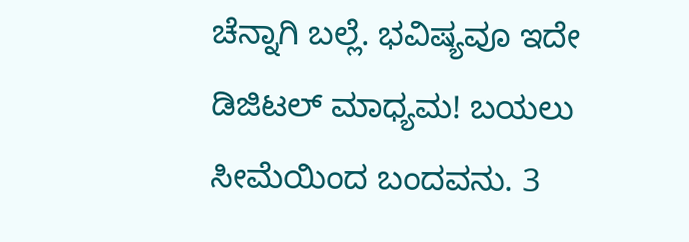ಚೆನ್ನಾಗಿ ಬಲ್ಲೆ. ಭವಿಷ್ಯವೂ ಇದೇ ಡಿಜಿಟಲ್ ಮಾಧ್ಯಮ! ಬಯಲು ಸೀಮೆಯಿಂದ ಬಂದವನು. 3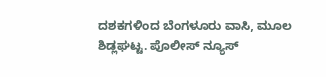ದಶಕಗಳಿಂದ ಬೆಂಗಳೂರು ವಾಸಿ, ಮೂಲ ಶಿಡ್ಲಘಟ್ಟ. ಪೊಲೀಸ್ ನ್ಯೂಸ್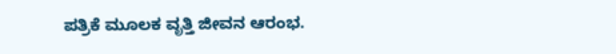ಪತ್ರಿಕೆ ಮೂಲಕ ವೃತ್ತಿ ಜೀವನ ಆರಂಭ.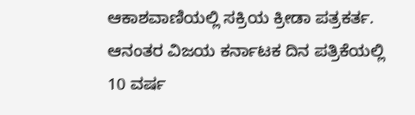ಆಕಾಶವಾಣಿಯಲ್ಲಿ ಸಕ್ರಿಯ ಕ್ರೀಡಾ ಪತ್ರಕರ್ತ. ಆನಂತರ ವಿಜಯ ಕರ್ನಾಟಕ ದಿನ ಪತ್ರಿಕೆಯಲ್ಲಿ 10 ವರ್ಷ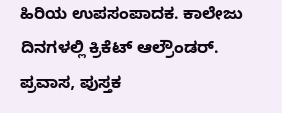ಹಿರಿಯ ಉಪಸಂಪಾದಕ. ಕಾಲೇಜು ದಿನಗಳಲ್ಲಿ ಕ್ರಿಕೆಟ್ ಆಲ್ರೌಂಡರ್. ಪ್ರವಾಸ, ಪುಸ್ತಕ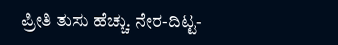ಪ್ರೀತಿ ತುಸು ಹೆಚ್ಚು. ನೇರ-ದಿಟ್ಟ-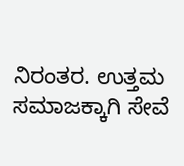ನಿರಂತರ. ಉತ್ತಮ ಸಮಾಜಕ್ಕಾಗಿ ಸೇವೆ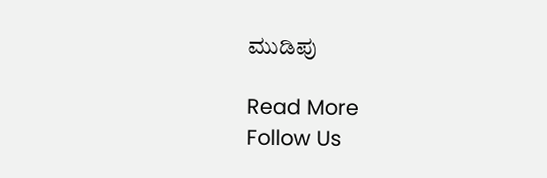ಮುಡಿಪು

Read More
Follow Us